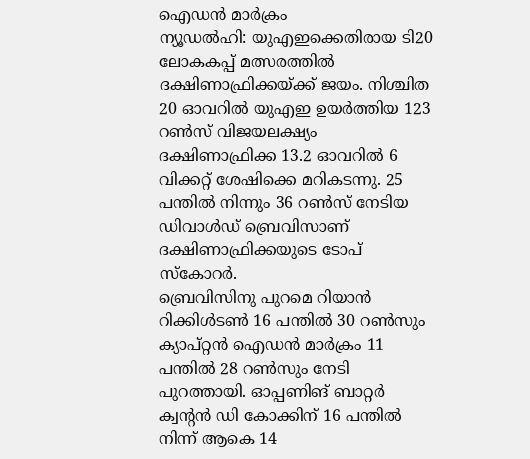ഐഡൻ മാർക്രം
ന്യൂഡൽഹി: യുഎഇക്കെതിരായ ടി20 ലോകകപ്പ് മത്സരത്തിൽ ദക്ഷിണാഫ്രിക്കയ്ക്ക് ജയം. നിശ്ചിത 20 ഓവറിൽ യുഎഇ ഉയർത്തിയ 123 റൺസ് വിജയലക്ഷ്യം ദക്ഷിണാഫ്രിക്ക 13.2 ഓവറിൽ 6 വിക്കറ്റ് ശേഷിക്കെ മറികടന്നു. 25 പന്തിൽ നിന്നും 36 റൺസ് നേടിയ ഡിവാൾഡ് ബ്രെവിസാണ് ദക്ഷിണാഫ്രിക്കയുടെ ടോപ് സ്കോറർ.
ബ്രെവിസിനു പുറമെ റിയാൻ റിക്കിൾടൺ 16 പന്തിൽ 30 റൺസും ക്യാപ്റ്റൻ ഐഡൻ മാർക്രം 11 പന്തിൽ 28 റൺസും നേടി പുറത്തായി. ഓപ്പണിങ് ബാറ്റർ ക്വന്റൻ ഡി കോക്കിന് 16 പന്തിൽ നിന്ന് ആകെ 14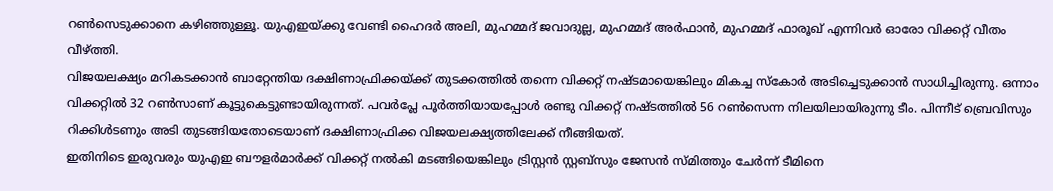റൺസെടുക്കാനെ കഴിഞ്ഞുള്ളൂ. യുഎഇയ്ക്കു വേണ്ടി ഹൈദർ അലി, മുഹമ്മദ് ജവാദുല്ല, മുഹമ്മദ് അർഫാൻ, മുഹമ്മദ് ഫാരൂഖ് എന്നിവർ ഓരോ വിക്കറ്റ് വീതം വീഴ്ത്തി.
വിജയലക്ഷ്യം മറികടക്കാൻ ബാറ്റേന്തിയ ദക്ഷിണാഫ്രിക്കയ്ക്ക് തുടക്കത്തിൽ തന്നെ വിക്കറ്റ് നഷ്ടമായെങ്കിലും മികച്ച സ്കോർ അടിച്ചെടുക്കാൻ സാധിച്ചിരുന്നു. ഒന്നാം വിക്കറ്റിൽ 32 റൺസാണ് കൂട്ടുകെട്ടുണ്ടായിരുന്നത്. പവർപ്ലേ പൂർത്തിയായപ്പോൾ രണ്ടു വിക്കറ്റ് നഷ്ടത്തിൽ 56 റൺസെന്ന നിലയിലായിരുന്നു ടീം. പിന്നീട് ബ്രെവിസും റിക്കിൾടണും അടി തുടങ്ങിയതോടെയാണ് ദക്ഷിണാഫ്രിക്ക വിജയലക്ഷ്യത്തിലേക്ക് നീങ്ങിയത്.
ഇതിനിടെ ഇരുവരും യുഎഇ ബൗളർമാർക്ക് വിക്കറ്റ് നൽകി മടങ്ങിയെങ്കിലും ട്രിസ്റ്റൻ സ്റ്റബ്സും ജേസൻ സ്മിത്തും ചേർന്ന് ടീമിനെ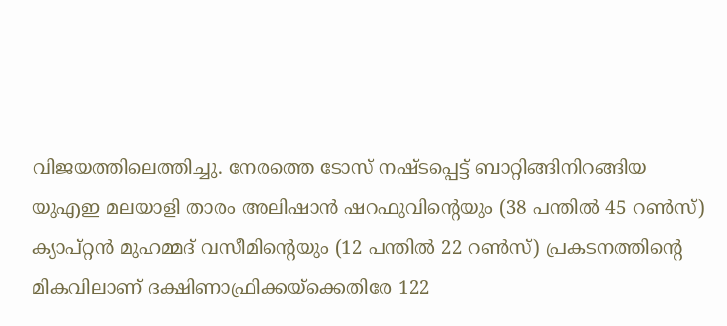വിജയത്തിലെത്തിച്ചു. നേരത്തെ ടോസ് നഷ്ടപ്പെട്ട് ബാറ്റിങ്ങിനിറങ്ങിയ യുഎഇ മലയാളി താരം അലിഷാൻ ഷറഫുവിന്റെയും (38 പന്തിൽ 45 റൺസ്) ക്യാപ്റ്റൻ മുഹമ്മദ് വസീമിന്റെയും (12 പന്തിൽ 22 റൺസ്) പ്രകടനത്തിന്റെ മികവിലാണ് ദക്ഷിണാഫ്രിക്കയ്ക്കെതിരേ 122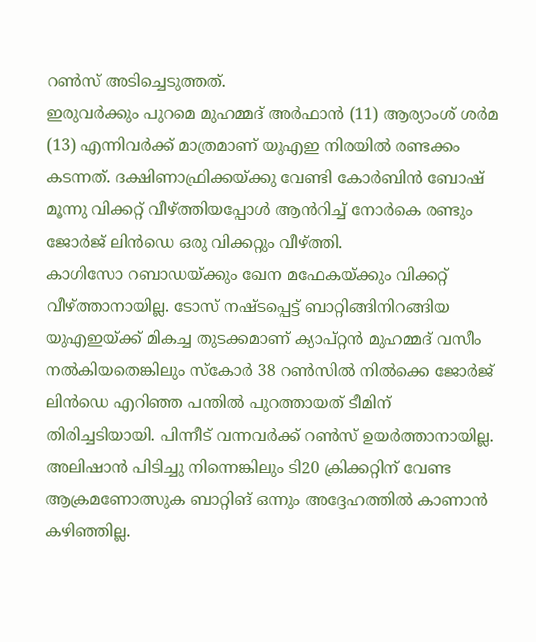റൺസ് അടിച്ചെടുത്തത്.
ഇരുവർക്കും പുറമെ മുഹമ്മദ് അർഫാൻ (11) ആര്യാംശ് ശർമ (13) എന്നിവർക്ക് മാത്രമാണ് യുഎഇ നിരയിൽ രണ്ടക്കം കടന്നത്. ദക്ഷിണാഫ്രിക്കയ്ക്കു വേണ്ടി കോർബിൻ ബോഷ് മൂന്നു വിക്കറ്റ് വീഴ്ത്തിയപ്പോൾ ആൻറിച്ച് നോർകെ രണ്ടും ജോർജ് ലിൻഡെ ഒരു വിക്കറ്റും വീഴ്ത്തി.
കാഗിസോ റബാഡയ്ക്കും ഖേന മഫേകയ്ക്കും വിക്കറ്റ് വീഴ്ത്താനായില്ല. ടോസ് നഷ്ടപ്പെട്ട് ബാറ്റിങ്ങിനിറങ്ങിയ യുഎഇയ്ക്ക് മികച്ച തുടക്കമാണ് ക്യാപ്റ്റൻ മുഹമ്മദ് വസീം നൽകിയതെങ്കിലും സ്കോർ 38 റൺസിൽ നിൽക്കെ ജോർജ് ലിൻഡെ എറിഞ്ഞ പന്തിൽ പുറത്തായത് ടീമിന് തിരിച്ചടിയായി. പിന്നീട് വന്നവർക്ക് റൺസ് ഉയർത്താനായില്ല.
അലിഷാൻ പിടിച്ചു നിന്നെങ്കിലും ടി20 ക്രിക്കറ്റിന് വേണ്ട ആക്രമണോത്സുക ബാറ്റിങ് ഒന്നും അദ്ദേഹത്തിൽ കാണാൻ കഴിഞ്ഞില്ല.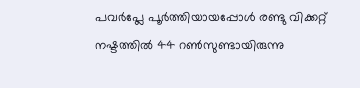പവർപ്ലേ പൂർത്തിയായപ്പോൾ രണ്ടു വിക്കറ്റ് നഷ്ടത്തിൽ 44 റൺസുണ്ടായിരുന്നു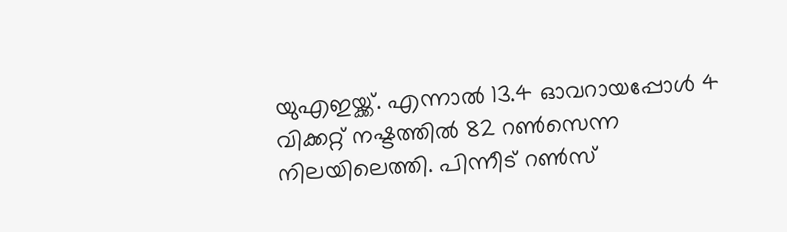യുഎഇയ്ക്ക്. എന്നാൽ 13.4 ഓവറായപ്പോൾ 4 വിക്കറ്റ് നഷ്ടത്തിൽ 82 റൺസെന്ന നിലയിലെത്തി. പിന്നീട് റൺസ്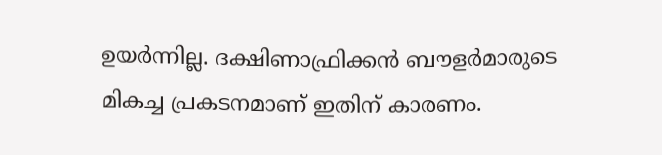ഉയർന്നില്ല. ദക്ഷിണാഫ്രിക്കൻ ബൗളർമാരുടെ മികച്ച പ്രകടനമാണ് ഇതിന് കാരണം.